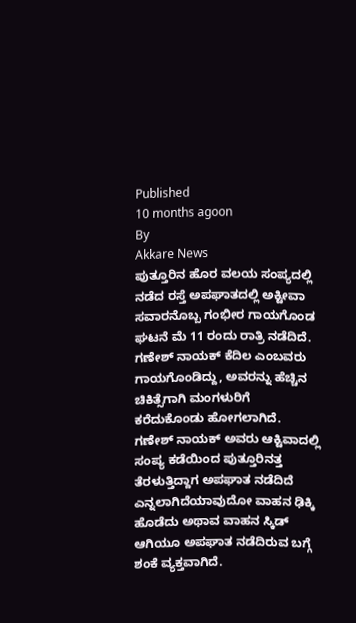Published
10 months agoon
By
Akkare News
ಪುತ್ತೂರಿನ ಹೊರ ವಲಯ ಸಂಪ್ಯದಲ್ಲಿ ನಡೆದ ರಸ್ತೆ ಅಪಘಾತದಲ್ಲಿ ಅಕ್ಟೀವಾ ಸವಾರನೊಬ್ಬ ಗಂಭೀರ ಗಾಯಗೊಂಡ ಘಟನೆ ಮೆ 11 ರಂದು ರಾತ್ರಿ ನಡೆದಿದೆ.
ಗಣೇಶ್ ನಾಯಕ್ ಕೆದಿಲ ಎಂಬವರು ಗಾಯಗೊಂಡಿದ್ದು, ಅವರನ್ನು ಹೆಚ್ಚಿನ ಚಿಕಿತ್ಸೆಗಾಗಿ ಮಂಗಳುರಿಗೆ ಕರೆದುಕೊಂಡು ಹೋಗಲಾಗಿದೆ.
ಗಣೇಶ್ ನಾಯಕ್ ಅವರು ಆಕ್ಟಿವಾದಲ್ಲಿ ಸಂಪ್ಯ ಕಡೆಯಿಂದ ಪುತ್ತೂರಿನತ್ತ ತೆರಳುತ್ತಿದ್ದಾಗ ಅಪಘಾತ ನಡೆದಿದೆ ಎನ್ನಲಾಗಿದೆಯಾವುದೋ ವಾಹನ ಢಿಕ್ಕಿ ಹೊಡೆದು ಅಥಾವ ವಾಹನ ಸ್ಕಿಡ್ ಆಗಿಯೂ ಅಪಘಾತ ನಡೆದಿರುವ ಬಗ್ಗೆ ಶಂಕೆ ವ್ಯಕ್ತವಾಗಿದೆ.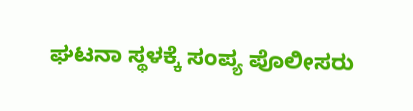ಘಟನಾ ಸ್ಥಳಕ್ಕೆ ಸಂಪ್ಯ ಪೊಲೀಸರು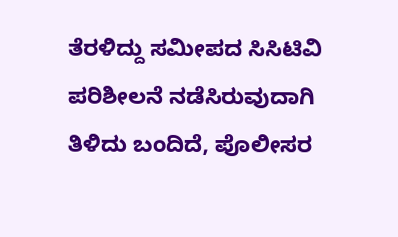ತೆರಳಿದ್ದು ಸಮೀಪದ ಸಿಸಿಟಿವಿ ಪರಿಶೀಲನೆ ನಡೆಸಿರುವುದಾಗಿ ತಿಳಿದು ಬಂದಿದೆ, ಪೊಲೀಸರ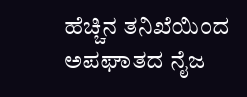ಹೆಚ್ಚಿನ ತನಿಖೆಯಿಂದ ಅಪಘಾತದ ನೈಜ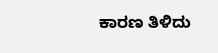ಕಾರಣ ತಿಳಿದು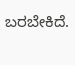ಬರಬೇಕಿದೆ.